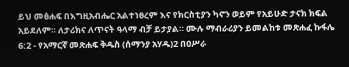ይህ መፅሐፍ በእግዚአብሔር አልተነፀረም እና የክርስቲያን ካኖን ወይም የአይሁድ ታናክ ክፍል አይደለም። ለታሪክና ለጥናት ዓላማ ብቻ ይታያል። ሙሉ ማብራሪያን ይመልከቱ መጽሐፈ ኩፋሌ 6:2 - የአማርኛ መጽሐፍ ቅዱስ (ሰማንያ አሃዱ)2 በዐሥራ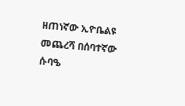ዘጠነኛው ኢዮቤልዩ መጨረሻ በሰባተኛው ሱባዔ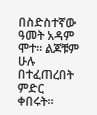በስድስተኛው ዓመት አዳም ሞተ። ልጆቹም ሁሉ በተፈጠረበት ምድር ቀበሩት።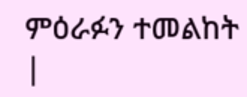ምዕራፉን ተመልከት |